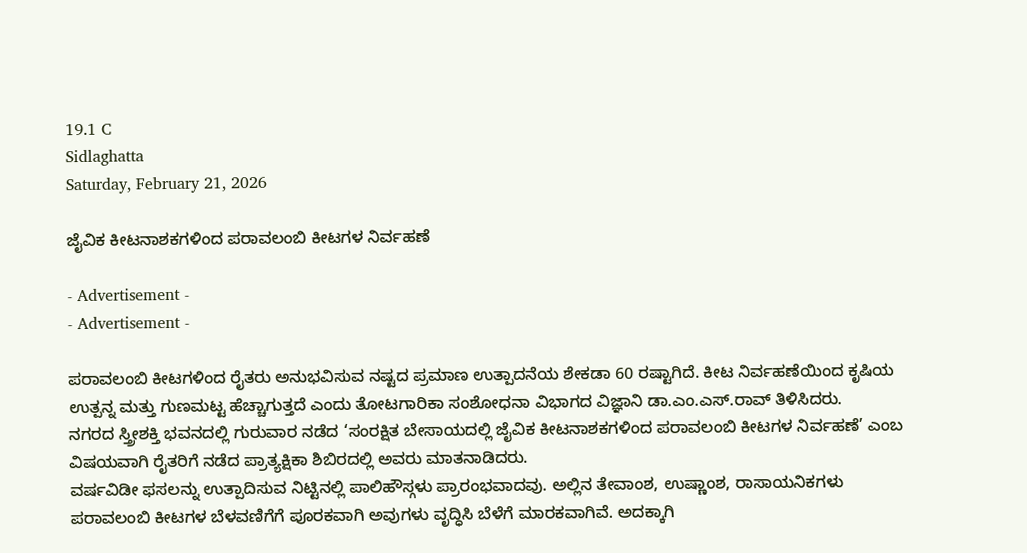19.1 C
Sidlaghatta
Saturday, February 21, 2026

ಜೈವಿಕ ಕೀಟನಾಶಕಗಳಿಂದ ಪರಾವಲಂಬಿ ಕೀಟಗಳ ನಿರ್ವಹಣೆ

- Advertisement -
- Advertisement -

ಪರಾವಲಂಬಿ ಕೀಟಗಳಿಂದ ರೈತರು ಅನುಭವಿಸುವ ನಷ್ಟದ ಪ್ರಮಾಣ ಉತ್ಪಾದನೆಯ ಶೇಕಡಾ 60 ರಷ್ಟಾಗಿದೆ. ಕೀಟ ನಿರ್ವಹಣೆಯಿಂದ ಕೃಷಿಯ ಉತ್ಪನ್ನ ಮತ್ತು ಗುಣಮಟ್ಟ ಹೆಚ್ಚಾಗುತ್ತದೆ ಎಂದು ತೋಟಗಾರಿಕಾ ಸಂಶೋಧನಾ ವಿಭಾಗದ ವಿಜ್ಞಾನಿ ಡಾ.ಎಂ.ಎಸ್.ರಾವ್ ತಿಳಿಸಿದರು.
ನಗರದ ಸ್ತ್ರೀಶಕ್ತಿ ಭವನದಲ್ಲಿ ಗುರುವಾರ ನಡೆದ ‘ಸಂರಕ್ಷಿತ ಬೇಸಾಯದಲ್ಲಿ ಜೈವಿಕ ಕೀಟನಾಶಕಗಳಿಂದ ಪರಾವಲಂಬಿ ಕೀಟಗಳ ನಿರ್ವಹಣೆ’ ಎಂಬ ವಿಷಯವಾಗಿ ರೈತರಿಗೆ ನಡೆದ ಪ್ರಾತ್ಯಕ್ಷಿಕಾ ಶಿಬಿರದಲ್ಲಿ ಅವರು ಮಾತನಾಡಿದರು.
ವರ್ಷವಿಡೀ ಫಸಲನ್ನು ಉತ್ಪಾದಿಸುವ ನಿಟ್ಟಿನಲ್ಲಿ ಪಾಲಿಹೌಸ್ಗಳು ಪ್ರಾರಂಭವಾದವು. ಅಲ್ಲಿನ ತೇವಾಂಶ, ಉಷ್ಣಾಂಶ, ರಾಸಾಯನಿಕಗಳು ಪರಾವಲಂಬಿ ಕೀಟಗಳ ಬೆಳವಣಿಗೆಗೆ ಪೂರಕವಾಗಿ ಅವುಗಳು ವೃದ್ಧಿಸಿ ಬೆಳೆಗೆ ಮಾರಕವಾಗಿವೆ. ಅದಕ್ಕಾಗಿ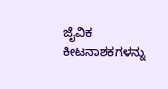ಜೈವಿಕ ಕೀಟನಾಶಕಗಳನ್ನು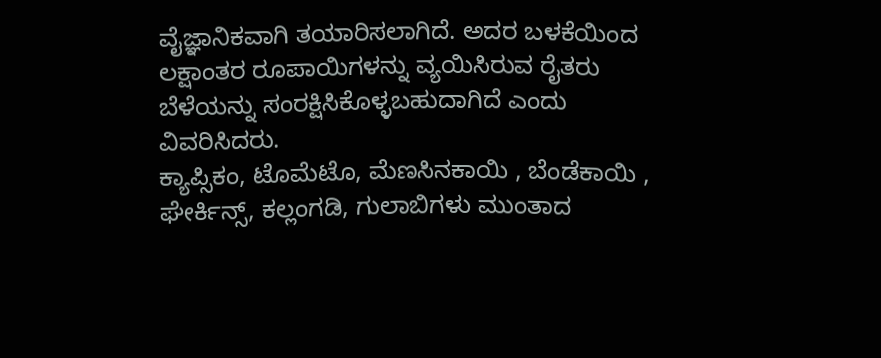ವೈಜ್ಞಾನಿಕವಾಗಿ ತಯಾರಿಸಲಾಗಿದೆ. ಅದರ ಬಳಕೆಯಿಂದ ಲಕ್ಷಾಂತರ ರೂಪಾಯಿಗಳನ್ನು ವ್ಯಯಿಸಿರುವ ರೈತರು ಬೆಳೆಯನ್ನು ಸಂರಕ್ಷಿಸಿಕೊಳ್ಳಬಹುದಾಗಿದೆ ಎಂದು ವಿವರಿಸಿದರು.
ಕ್ಯಾಪ್ಸಿಕಂ, ಟೊಮೆಟೊ, ಮೆಣಸಿನಕಾಯಿ , ಬೆಂಡೆಕಾಯಿ , ಘೇರ್ಕಿನ್ಸ್, ಕಲ್ಲಂಗಡಿ, ಗುಲಾಬಿಗಳು ಮುಂತಾದ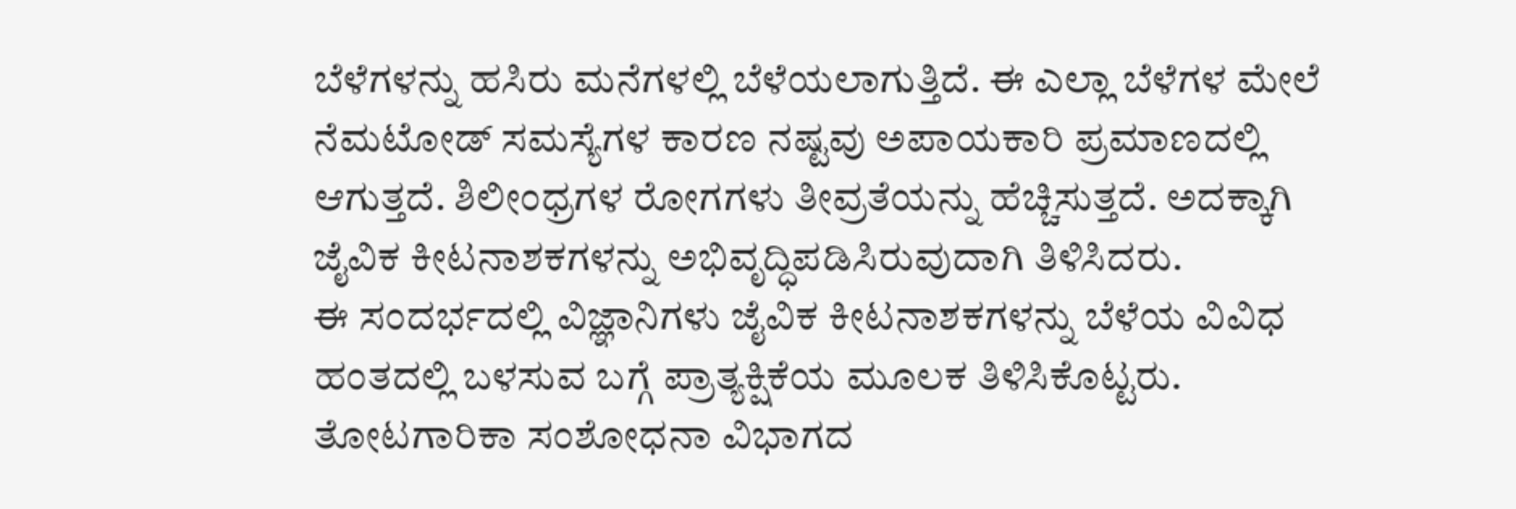ಬೆಳೆಗಳನ್ನು ಹಸಿರು ಮನೆಗಳಲ್ಲಿ ಬೆಳೆಯಲಾಗುತ್ತಿದೆ. ಈ ಎಲ್ಲಾ ಬೆಳೆಗಳ ಮೇಲೆ ನೆಮಟೋಡ್ ಸಮಸ್ಯೆಗಳ ಕಾರಣ ನಷ್ಟವು ಅಪಾಯಕಾರಿ ಪ್ರಮಾಣದಲ್ಲಿ ಆಗುತ್ತದೆ. ಶಿಲೀಂಧ್ರಗಳ ರೋಗಗಳು ತೀವ್ರತೆಯನ್ನು ಹೆಚ್ಚಿಸುತ್ತದೆ. ಅದಕ್ಕಾಗಿ ಜೈವಿಕ ಕೀಟನಾಶಕಗಳನ್ನು ಅಭಿವೃದ್ಧಿಪಡಿಸಿರುವುದಾಗಿ ತಿಳಿಸಿದರು.
ಈ ಸಂದರ್ಭದಲ್ಲಿ ವಿಜ್ಞಾನಿಗಳು ಜೈವಿಕ ಕೀಟನಾಶಕಗಳನ್ನು ಬೆಳೆಯ ವಿವಿಧ ಹಂತದಲ್ಲಿ ಬಳಸುವ ಬಗ್ಗೆ ಪ್ರಾತ್ಯಕ್ಷಿಕೆಯ ಮೂಲಕ ತಿಳಿಸಿಕೊಟ್ಟರು.
ತೋಟಗಾರಿಕಾ ಸಂಶೋಧನಾ ವಿಭಾಗದ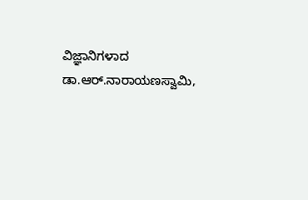ವಿಜ್ಞಾನಿಗಳಾದ ಡಾ.ಆರ್.ನಾರಾಯಣಸ್ವಾಮಿ,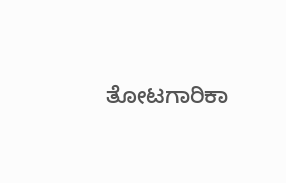ತೋಟಗಾರಿಕಾ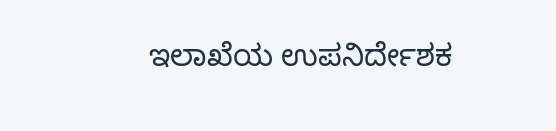ಇಲಾಖೆಯ ಉಪನಿರ್ದೇಶಕ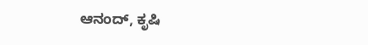ಆನಂದ್, ಕೃಷಿ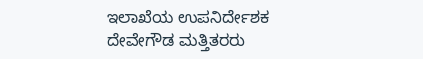ಇಲಾಖೆಯ ಉಪನಿರ್ದೇಶಕ ದೇವೇಗೌಡ ಮತ್ತಿತರರು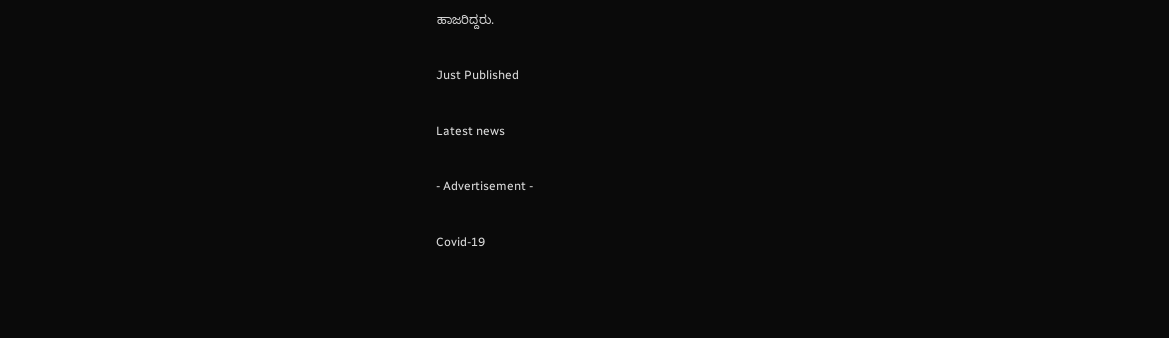ಹಾಜರಿದ್ದರು.

Just Published

Latest news

- Advertisement -

Covid-19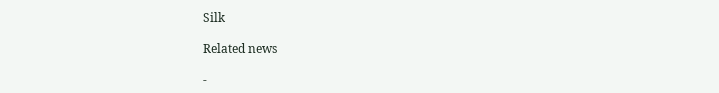Silk

Related news

-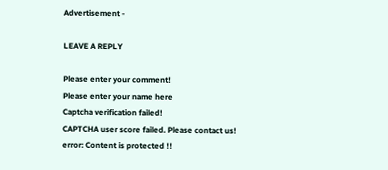Advertisement -

LEAVE A REPLY

Please enter your comment!
Please enter your name here
Captcha verification failed!
CAPTCHA user score failed. Please contact us!
error: Content is protected !!